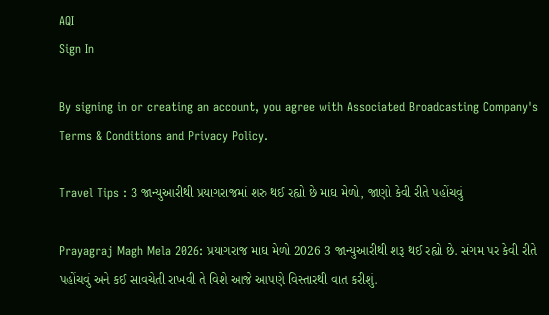AQI
Sign In

By signing in or creating an account, you agree with Associated Broadcasting Company's Terms & Conditions and Privacy Policy.

Travel Tips : 3 જાન્યુઆરીથી પ્રયાગરાજમાં શરુ થઈ રહ્યો છે માઘ મેળો, જાણો કેવી રીતે પહોંચવું

Prayagraj Magh Mela 2026: પ્રયાગરાજ માઘ મેળો 2026 3 જાન્યુઆરીથી શરૂ થઈ રહ્યો છે. સંગમ પર કેવી રીતે પહોંચવું અને કઈ સાવચેતી રાખવી તે વિશે આજે આપણે વિસ્તારથી વાત કરીશું.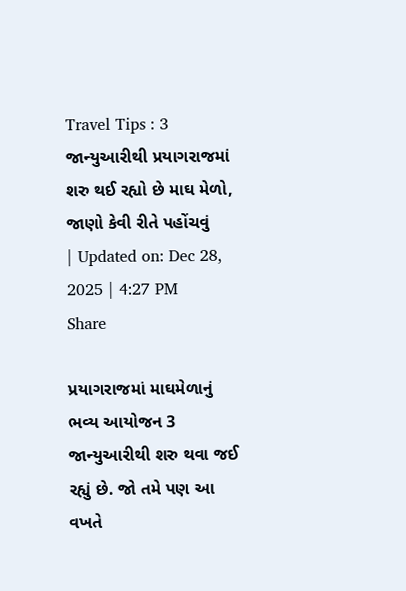Travel Tips : 3 જાન્યુઆરીથી પ્રયાગરાજમાં શરુ થઈ રહ્યો છે માઘ મેળો, જાણો કેવી રીતે પહોંચવું
| Updated on: Dec 28, 2025 | 4:27 PM
Share

પ્રયાગરાજમાં માઘમેળાનું ભવ્ય આયોજન 3 જાન્યુઆરીથી શરુ થવા જઈ રહ્યું છે. જો તમે પણ આ વખતે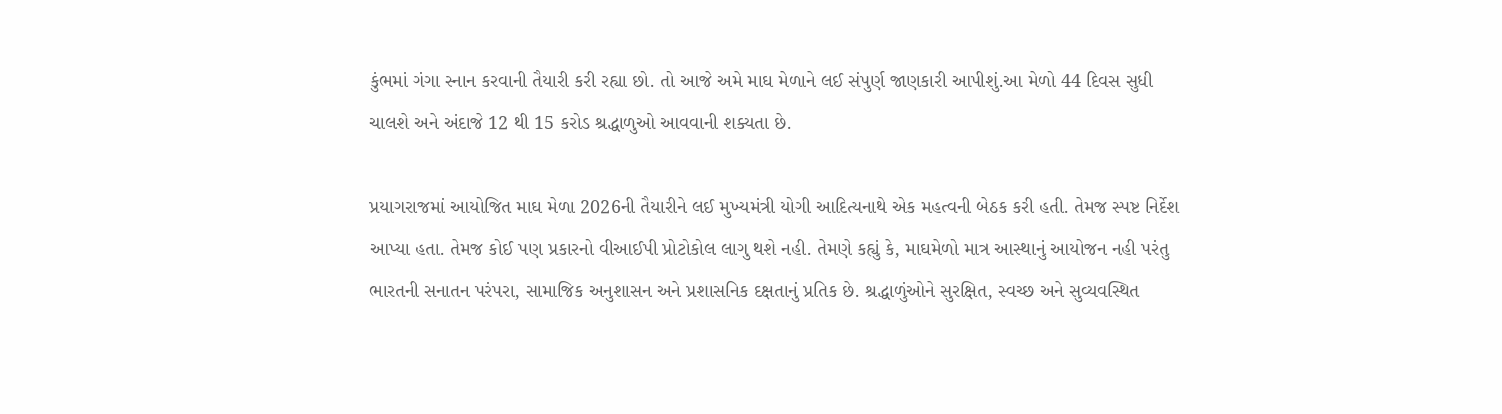કુંભમાં ગંગા સ્નાન કરવાની તૈયારી કરી રહ્યા છો. તો આજે અમે માઘ મેળાને લઈ સંપુર્ણ જાણકારી આપીશું.આ મેળો 44 દિવસ સુધી ચાલશે અને અંદાજે 12 થી 15 કરોડ શ્રદ્ધાળુઓ આવવાની શક્યતા છે.

પ્રયાગરાજમાં આયોજિત માઘ મેળા 2026ની તૈયારીને લઈ મુખ્યમંત્રી યોગી આદિત્યનાથે એક મહત્વની બેઠક કરી હતી. તેમજ સ્પષ્ટ નિર્દેશ આપ્યા હતા. તેમજ કોઈ પણ પ્રકારનો વીઆઈપી પ્રોટોકોલ લાગુ થશે નહી. તેમણે કહ્યું કે, માઘમેળો માત્ર આસ્થાનું આયોજન નહી પરંતુ ભારતની સનાતન પરંપરા, સામાજિક અનુશાસન અને પ્રશાસનિક દક્ષતાનું પ્રતિક છે. શ્રદ્ધાળુંઓને સુરક્ષિત, સ્વચ્છ અને સુવ્યવસ્થિત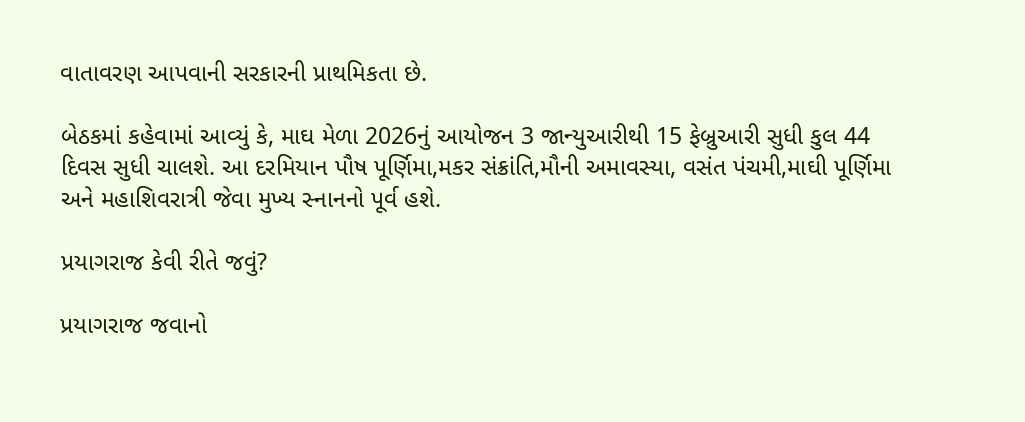વાતાવરણ આપવાની સરકારની પ્રાથમિકતા છે.

બેઠકમાં કહેવામાં આવ્યું કે, માઘ મેળા 2026નું આયોજન 3 જાન્યુઆરીથી 15 ફેબ્રુઆરી સુધી કુલ 44 દિવસ સુધી ચાલશે. આ દરમિયાન પૌષ પૂર્ણિમા,મકર સંક્રાંતિ,મૌની અમાવસ્યા, વસંત પંચમી,માઘી પૂર્ણિમા અને મહાશિવરાત્રી જેવા મુખ્ય સ્નાનનો પૂર્વ હશે.

પ્રયાગરાજ કેવી રીતે જવું?

પ્રયાગરાજ જવાનો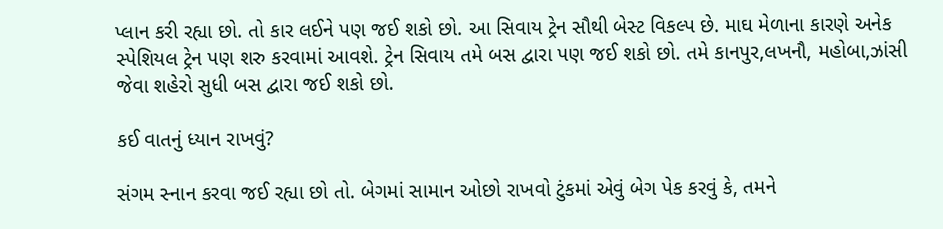પ્લાન કરી રહ્યા છો. તો કાર લઈને પણ જઈ શકો છો. આ સિવાય ટ્રેન સૌથી બેસ્ટ વિકલ્પ છે. માઘ મેળાના કારણે અનેક સ્પેશિયલ ટ્રેન પણ શરુ કરવામાં આવશે. ટ્રેન સિવાય તમે બસ દ્વારા પણ જઈ શકો છો. તમે કાનપુર,લખનૌ, મહોબા,ઝાંસી જેવા શહેરો સુધી બસ દ્વારા જઈ શકો છો.

કઈ વાતનું ધ્યાન રાખવું?

સંગમ સ્નાન કરવા જઈ રહ્યા છો તો. બેગમાં સામાન ઓછો રાખવો ટુંકમાં એવું બેગ પેક કરવું કે, તમને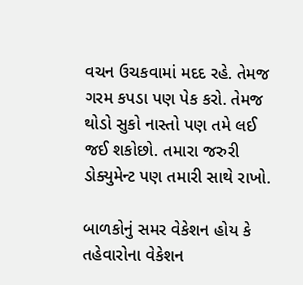વચન ઉચકવામાં મદદ રહે. તેમજ ગરમ કપડા પણ પેક કરો. તેમજ થોડો સુકો નાસ્તો પણ તમે લઈ જઈ શકોછો. તમારા જરુરી ડોક્યુમેન્ટ પણ તમારી સાથે રાખો.

બાળકોનું સમર વેકેશન હોય કે તહેવારોના વેકેશન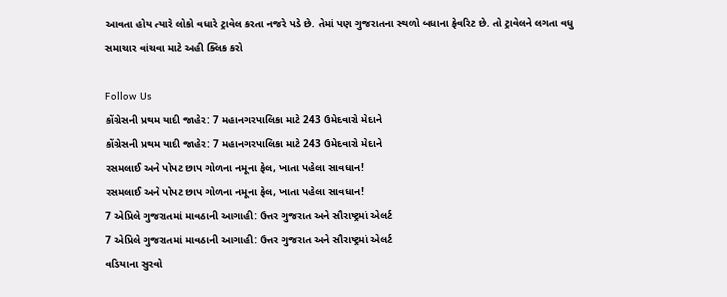આવતા હોય ત્યારે લોકો વધારે ટ્રાવેલ કરતા નજરે પડે છે. તેમાં પણ ગુજરાતના સ્થળો બધાના ફેવરિટ છે. તો ટ્રાવેલને લગતા વધુ સમાચાર વાંચવા માટે અહી ક્લિક કરો

Follow Us
કોંગ્રેસની પ્રથમ યાદી જાહેર: 7 મહાનગરપાલિકા માટે 243 ઉમેદવારો મેદાને
કોંગ્રેસની પ્રથમ યાદી જાહેર: 7 મહાનગરપાલિકા માટે 243 ઉમેદવારો મેદાને
રસમલાઈ અને પોપટ છાપ ગોળના નમૂના ફેલ, ખાતા પહેલા સાવધાન!
રસમલાઈ અને પોપટ છાપ ગોળના નમૂના ફેલ, ખાતા પહેલા સાવધાન!
7 એપ્રિલે ગુજરાતમાં માવઠાની આગાહી: ઉત્તર ગુજરાત અને સૌરાષ્ટ્રમાં એલર્ટ
7 એપ્રિલે ગુજરાતમાં માવઠાની આગાહી: ઉત્તર ગુજરાત અને સૌરાષ્ટ્રમાં એલર્ટ
વડિયાના સુરવો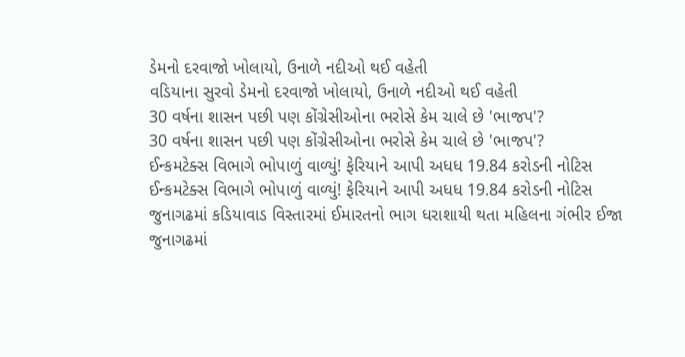ડેમનો દરવાજો ખોલાયો, ઉનાળે નદીઓ થઈ વહેતી
વડિયાના સુરવો ડેમનો દરવાજો ખોલાયો, ઉનાળે નદીઓ થઈ વહેતી
30 વર્ષના શાસન પછી પણ કોંગ્રેસીઓના ભરોસે કેમ ચાલે છે 'ભાજપ'?
30 વર્ષના શાસન પછી પણ કોંગ્રેસીઓના ભરોસે કેમ ચાલે છે 'ભાજપ'?
ઈન્કમટેક્સ વિભાગે ભોપાળું વાળ્યું! ફેરિયાને આપી અધધ 19.84 કરોડની નોટિસ
ઈન્કમટેક્સ વિભાગે ભોપાળું વાળ્યું! ફેરિયાને આપી અધધ 19.84 કરોડની નોટિસ
જુનાગઢમાં કડિયાવાડ વિસ્તારમાં ઈમારતનો ભાગ ધરાશાયી થતા મહિલના ગંભીર ઈજા
જુનાગઢમાં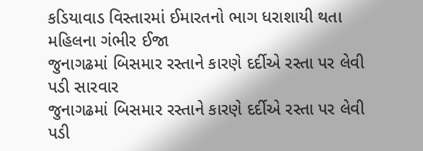કડિયાવાડ વિસ્તારમાં ઈમારતનો ભાગ ધરાશાયી થતા મહિલના ગંભીર ઈજા
જુનાગઢમાં બિસમાર રસ્તાને કારણે દર્દીએ રસ્તા પર લેવી પડી સારવાર
જુનાગઢમાં બિસમાર રસ્તાને કારણે દર્દીએ રસ્તા પર લેવી પડી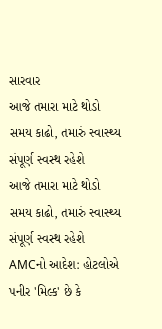સારવાર
આજે તમારા માટે થોડો સમય કાઢો, તમારું સ્વાસ્થ્ય સંપૂર્ણ સ્વસ્થ રહેશે
આજે તમારા માટે થોડો સમય કાઢો, તમારું સ્વાસ્થ્ય સંપૂર્ણ સ્વસ્થ રહેશે
AMCનો આદેશ: હોટલોએ પનીર 'મિલ્ક' છે કે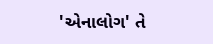'એનાલોગ' તે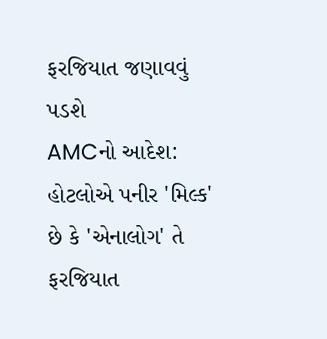ફરજિયાત જણાવવું પડશે
AMCનો આદેશ: હોટલોએ પનીર 'મિલ્ક' છે કે 'એનાલોગ' તે ફરજિયાત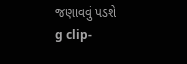જણાવવું પડશે
g clip-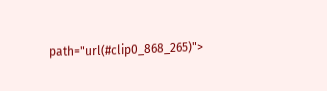path="url(#clip0_868_265)">